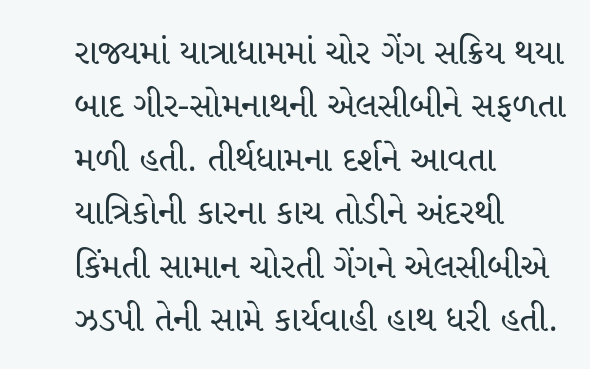રાજ્યમાં યાત્રાધામમાં ચોર ગેંગ સક્રિય થયા બાદ ગીર-સોમનાથની એલસીબીને સફળતા મળી હતી. તીર્થધામના દર્શને આવતા યાત્રિકોની કારના કાચ તોડીને અંદરથી કિંમતી સામાન ચોરતી ગેંગને એલસીબીએ ઝડપી તેની સામે કાર્યવાહી હાથ ધરી હતી.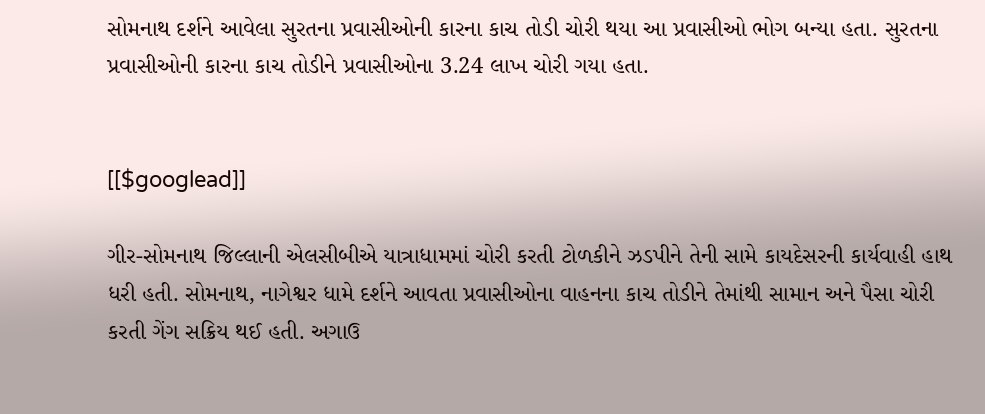સોમનાથ દર્શને આવેલા સુરતના પ્રવાસીઓની કારના કાચ તોડી ચોરી થયા આ પ્રવાસીઓ ભોગ બન્યા હતા. સુરતના પ્રવાસીઓની કારના કાચ તોડીને પ્રવાસીઓના 3.24 લાખ ચોરી ગયા હતા.


[[$googlead]]

ગીર-સોમનાથ જિલ્લાની એલસીબીએ યાત્રાધામમાં ચોરી કરતી ટોળકીને ઝડપીને તેની સામે કાયદેસરની કાર્યવાહી હાથ ધરી હતી. સોમનાથ, નાગેશ્વર ધામે દર્શને આવતા પ્રવાસીઓના વાહનના કાચ તોડીને તેમાંથી સામાન અને પૈસા ચોરી કરતી ગેંગ સક્રિય થઈ હતી. અગાઉ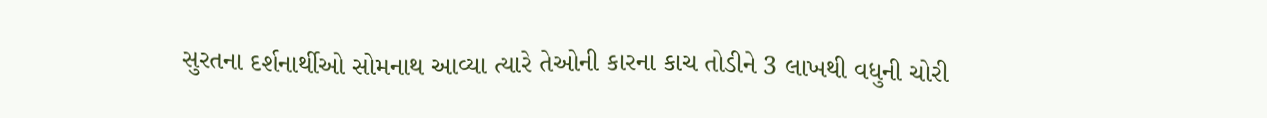સુરતના દર્શનાર્થીઓ સોમનાથ આવ્યા ત્યારે તેઓની કારના કાચ તોડીને 3 લાખથી વધુની ચોરી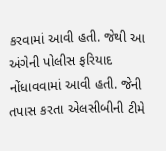કરવામાં આવી હતી. જેથી આ અંગેની પોલીસ ફરિયાદ નોંધાવવામાં આવી હતી. જેની તપાસ કરતા એલસીબીની ટીમે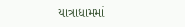યાત્રાધામમાં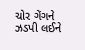ચોર ગેંગને ઝડપી લઈને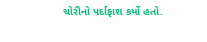ચોરીનો પર્દાફાશ કર્યો હતો.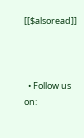[[$alsoread]]



  • Follow us on: